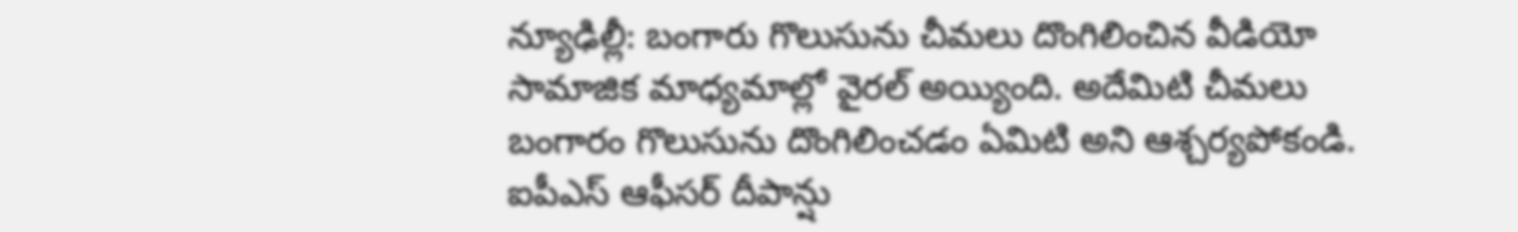న్యూఢిల్లీ: బంగారు గొలుసును చీమలు దొంగిలించిన వీడియో సామాజిక మాధ్యమాల్లో వైరల్ అయ్యింది. అదేమిటి చీమలు బంగారం గొలుసును దొంగిలించడం ఏమిటి అని ఆశ్చర్యపోకండి. ఐపీఎస్ ఆఫీసర్ దీపాన్షు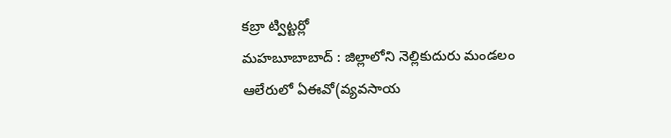కబ్రా ట్విట్టర్లో
మహబూబాబాద్ : జిల్లాలోని నెల్లికుదురు మండలం ఆలేరులో ఏఈవో(వ్యవసాయ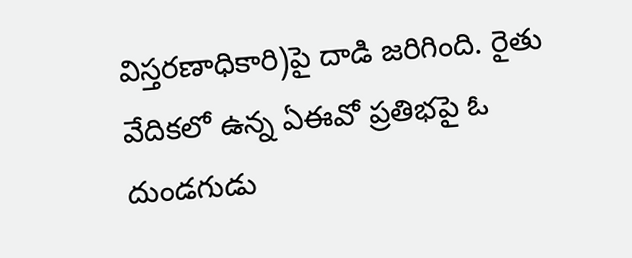విస్తరణాధికారి)పై దాడి జరిగింది. రైతు వేదికలో ఉన్న ఏఈవో ప్రతిభపై ఓ దుండగుడు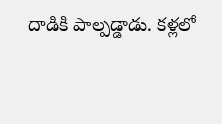దాడికి పాల్పడ్డాడు. కళ్లలో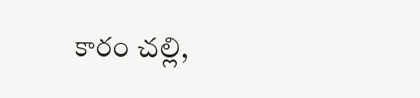కారం చల్లి,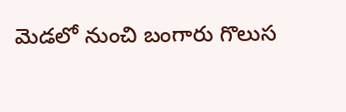మెడలో నుంచి బంగారు గొలుస